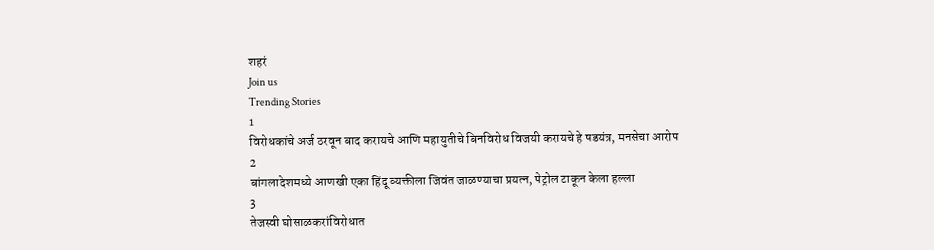शहरं
Join us
Trending Stories
1
विरोधकांचे अर्ज ठरवून बाद करायचे आणि महायुतीचे बिनविरोध विजयी करायचे हे षडयंत्र, मनसेचा आरोप
2
बांगलादेशमध्ये आणखी एका हिंदू व्यक्तीला जिवंत जाळण्याचा प्रयत्न, पेट्रोल टाकून केला हल्ला
3
तेजस्वी घोसाळकरांविरोधात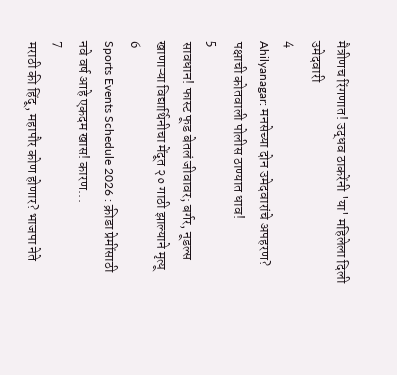मैत्रीणच रिंगणात! उद्धव ठाकरेंनी 'या' महिलेला दिली उमेदवारी
4
Ahilyanagar: मनसेच्या दोन उमेदवारांचे अपहरण? पक्षाची कोतवाली पोलीस ठाण्यात धाव!
5
सावधान! फास्ट फूड बेतलं जीवावर; बर्गर, नूडल्स खाणाऱ्या विद्यार्थिनीचा मेंदूत २० गाठी झाल्याने मृत्यू
6
Sports Events Schedule 2026 : क्रीडा प्रेमींसाठी नवे वर्ष आहे एकदम खास! कारण...
7
मराठी की हिंदू, महापौर कोण होणार? भाजपा नेते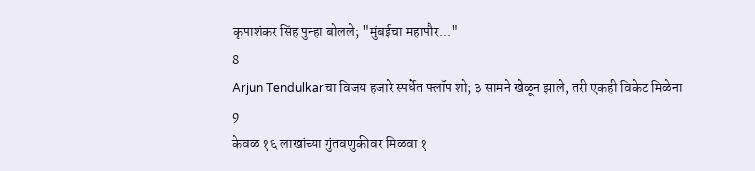कृपाशंकर सिंह पुन्हा बोलले; "मुंबईचा महापौर..."
8
Arjun Tendulkarचा विजय हजारे स्पर्धेत फ्लॉप शो; ३ सामने खेळून झाले, तरी एकही विकेट मिळेना
9
केवळ १६ लाखांच्या गुंतवणुकीवर मिळवा १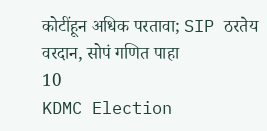कोटींहून अधिक परतावा; SIP ठरतेय वरदान, सोपं गणित पाहा
10
KDMC Election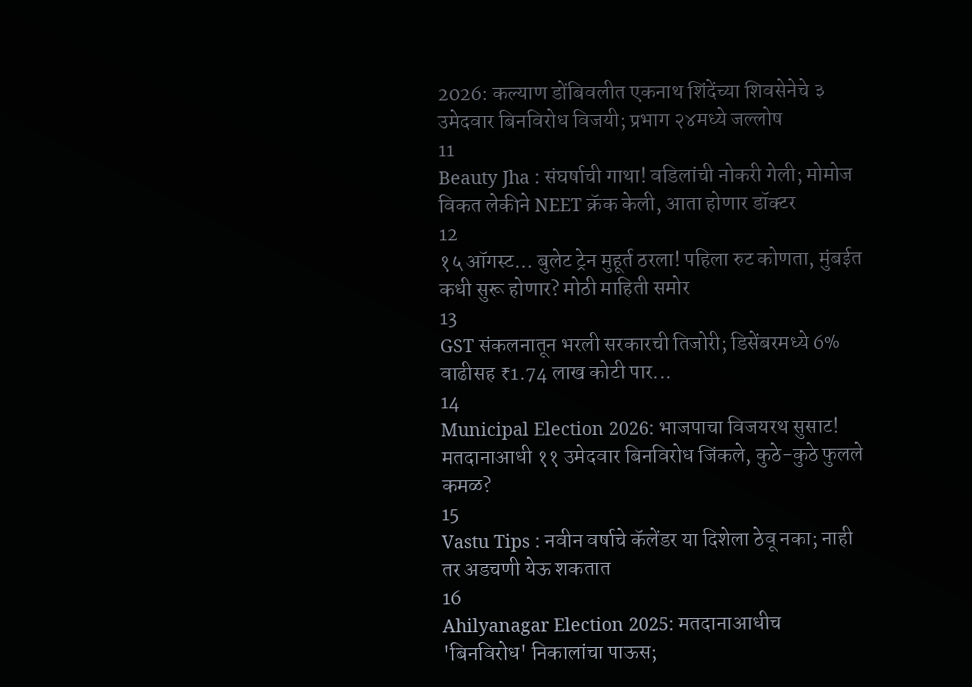2026: कल्याण डोंबिवलीत एकनाथ शिंदेंच्या शिवसेनेचे ३ उमेदवार बिनविरोध विजयी; प्रभाग २४मध्ये जल्लोष
11
Beauty Jha : संघर्षाची गाथा! वडिलांची नोकरी गेली; मोमोज विकत लेकीने NEET क्रॅक केली, आता होणार डॉक्टर
12
१५ ऑगस्ट… बुलेट ट्रेन मुहूर्त ठरला! पहिला रुट कोणता, मुंबईत कधी सुरू होणार? मोठी माहिती समोर
13
GST संकलनातून भरली सरकारची तिजोरी; डिसेंबरमध्ये 6% वाढीसह ₹1.74 लाख कोटी पार...
14
Municipal Election 2026: भाजपाचा विजयरथ सुसाट! मतदानाआधी ११ उमेदवार बिनविरोध जिंकले, कुठे-कुठे फुलले कमळ?
15
Vastu Tips : नवीन वर्षाचे कॅलेंडर या दिशेला ठेवू नका; नाही तर अडचणी येऊ शकतात
16
Ahilyanagar Election 2025: मतदानाआधीच 'बिनविरोध' निकालांचा पाऊस;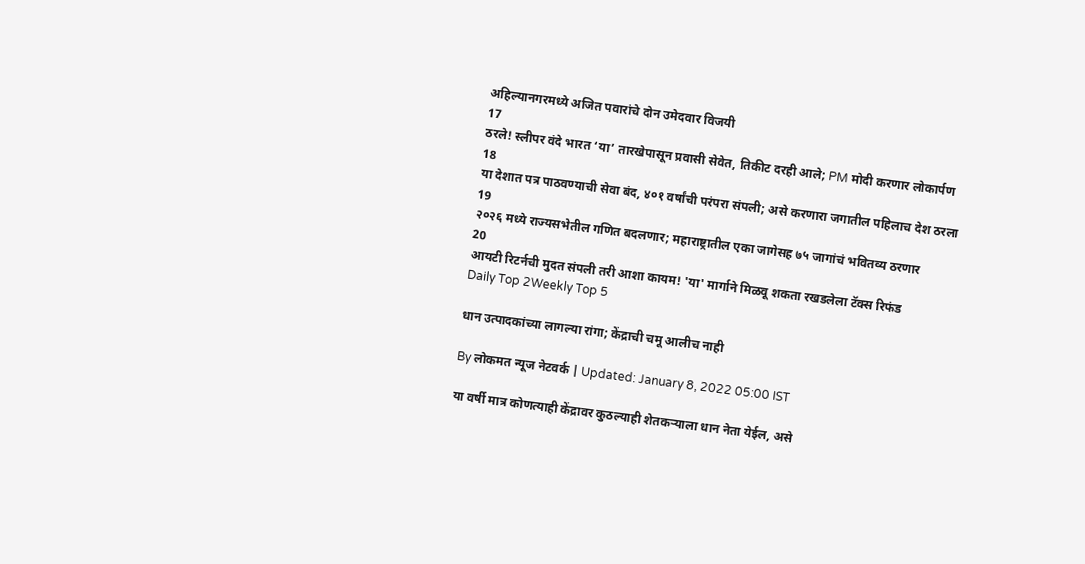अहिल्यानगरमध्ये अजित पवारांचे दोन उमेदवार विजयी
17
ठरले! स्लीपर वंदे भारत ‘या’ तारखेपासून प्रवासी सेवेत, तिकीट दरही आले; PM मोदी करणार लोकार्पण
18
या देशात पत्र पाठवण्याची सेवा बंद, ४०१ वर्षांची परंपरा संपली; असे करणारा जगातील पहिलाच देश ठरला
19
२०२६ मध्ये राज्यसभेतील गणित बदलणार; महाराष्ट्रातील एका जागेसह ७५ जागांचं भवितव्य ठरणार
20
आयटी रिटर्नची मुदत संपली तरी आशा कायम! 'या' मार्गाने मिळवू शकता रखडलेला टॅक्स रिफंड
Daily Top 2Weekly Top 5

धान उत्पादकांच्या लागल्या रांगा; केंद्राची चमू आलीच नाही

By लोकमत न्यूज नेटवर्क | Updated: January 8, 2022 05:00 IST

या वर्षी मात्र कोणत्याही केंद्रावर कुठल्याही शेतकऱ्याला धान नेता येईल, असे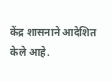केंद्र शासनाने आदेशित केले आहे.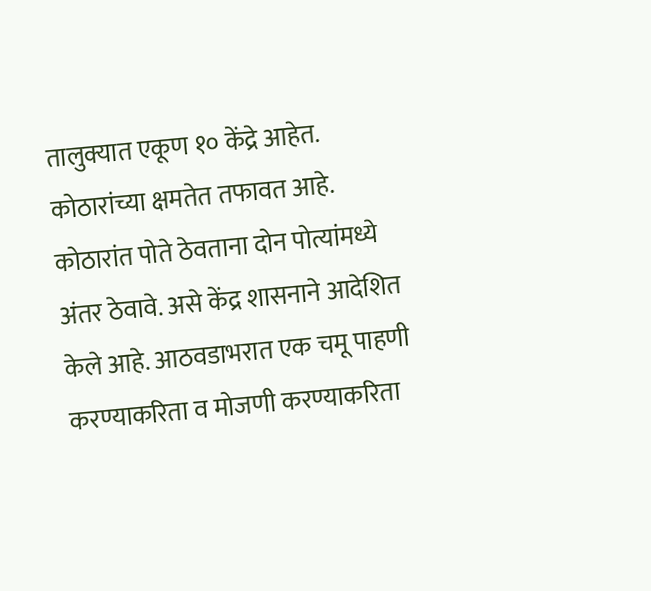तालुक्यात एकूण १० केंद्रे आहेत. कोठारांच्या क्षमतेत तफावत आहे. कोठारांत पोते ठेवताना दोन पोत्यांमध्ये अंतर ठेवावे. असे केंद्र शासनाने आदेशित केले आहे. आठवडाभरात एक चमू पाहणी करण्याकरिता व मोजणी करण्याकरिता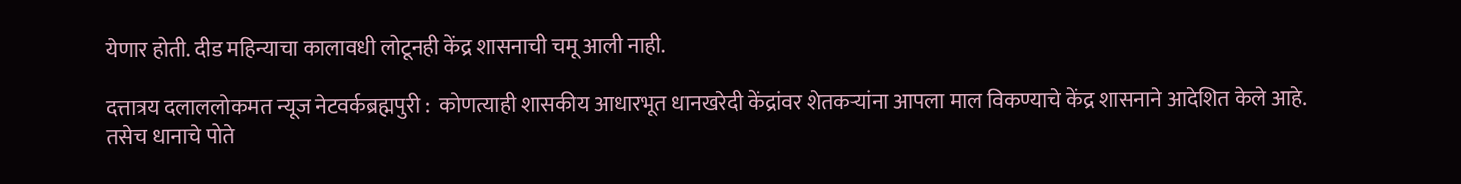येणार होती. दीड महिन्याचा कालावधी लोटूनही केंद्र शासनाची चमू आली नाही.

दत्तात्रय दलाललोकमत न्यूज नेटवर्कब्रह्मपुरी :  कोणत्याही शासकीय आधारभूत धानखरेदी केंद्रांवर शेतकऱ्यांना आपला माल विकण्याचे केंद्र शासनाने आदेशित केले आहे. तसेच धानाचे पोते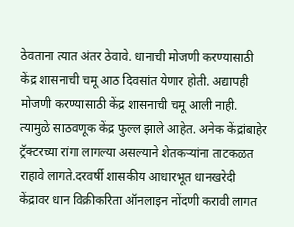ठेवताना त्यात अंतर ठेवावे. धानाची मोजणी करण्यासाठी केंद्र शासनाची चमू आठ दिवसांत येणार होती. अद्यापही मोजणी करण्यासाठी केंद्र शासनाची चमू आली नाही. त्यामुळे साठवणूक केंद्र फुल्ल झाले आहेत. अनेक केंद्रांबाहेर ट्रॅक्टरच्या रांगा लागल्या असल्याने शेतकऱ्यांना ताटकळत राहावे लागते.दरवर्षी शासकीय आधारभूत धानखरेदी केंद्रावर धान विक्रीकरिता ऑनलाइन नोंदणी करावी लागत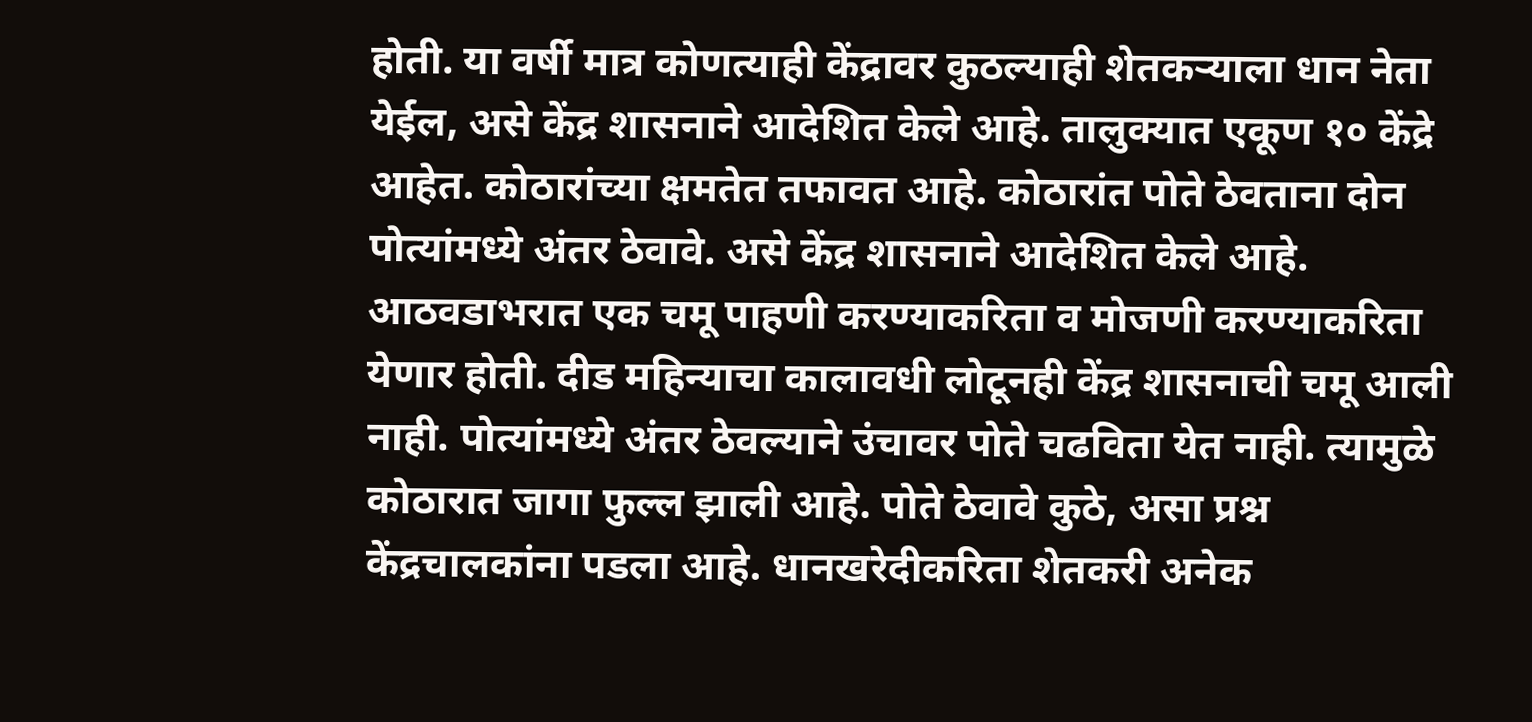होती. या वर्षी मात्र कोणत्याही केंद्रावर कुठल्याही शेतकऱ्याला धान नेता येईल, असे केंद्र शासनाने आदेशित केले आहे. तालुक्यात एकूण १० केंद्रे आहेत. कोठारांच्या क्षमतेत तफावत आहे. कोठारांत पोते ठेवताना दोन पोत्यांमध्ये अंतर ठेवावे. असे केंद्र शासनाने आदेशित केले आहे. आठवडाभरात एक चमू पाहणी करण्याकरिता व मोजणी करण्याकरिता येणार होती. दीड महिन्याचा कालावधी लोटूनही केंद्र शासनाची चमू आली नाही. पोत्यांमध्ये अंतर ठेवल्याने उंचावर पोते चढविता येत नाही. त्यामुळे कोठारात जागा फुल्ल झाली आहे. पोते ठेवावे कुठे, असा प्रश्न केंद्रचालकांना पडला आहे. धानखरेदीकरिता शेतकरी अनेक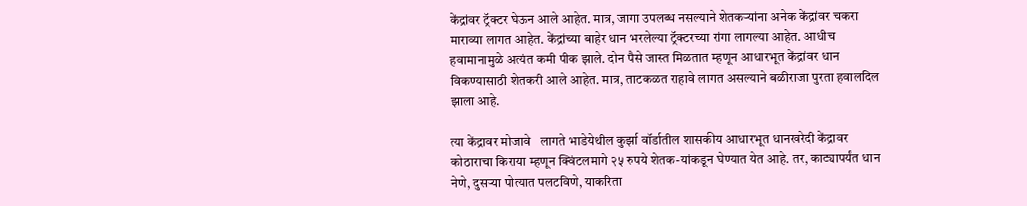केंद्रांवर ट्रॅक्टर घेऊन आले आहेत. मात्र, जागा उपलब्ध नसल्याने शेतकऱ्यांना अनेक केंद्रांवर चकरा माराव्या लागत आहेत. केंद्रांच्या बाहेर धान भरलेल्या ट्रॅक्टरच्या रांगा लागल्या आहेत. आधीच हवामानामुळे अत्यंत कमी पीक झाले. दोन पैसे जास्त मिळतात म्हणून आधारभूत केंद्रांवर धान विकण्यासाठी शेतकरी आले आहेत. मात्र, ताटकळत राहावे लागत असल्याने बळीराजा पुरता हवालदिल झाला आहे.

त्या केंद्रावर मोजावे   लागते भाडेयेथील कुर्झा वॉर्डातील शासकीय आधारभूत धानखरेदी केंद्रावर कोठाराचा किराया म्हणून क्विंटलमागे २५ रुपये शेतक-यांकडून घेण्यात येत आहे. तर, काट्यापर्यंत धान नेणे, दुसऱ्या पोत्यात पलटविणे, याकरिता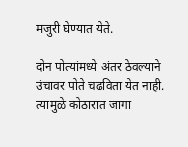मजुरी घेण्यात येते.

दोन पोत्यांमध्ये अंतर ठेवल्याने उंचावर पोते चढविता येत नाही. त्यामुळे कोठारात जागा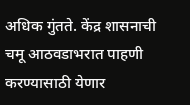अधिक गुंतते. केंद्र शासनाची चमू आठवडाभरात पाहणी करण्यासाठी येणार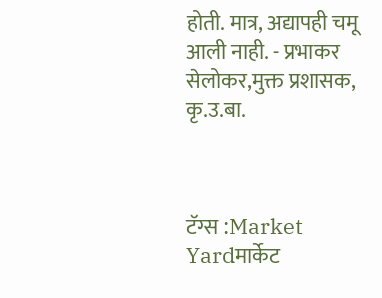होती. मात्र, अद्यापही चमू आली नाही. - प्रभाकर सेलोकर,मुक्त प्रशासक, कृ.उ.बा.



टॅग्स :Market Yardमार्केट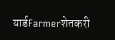यार्डFarmerशेतकरी